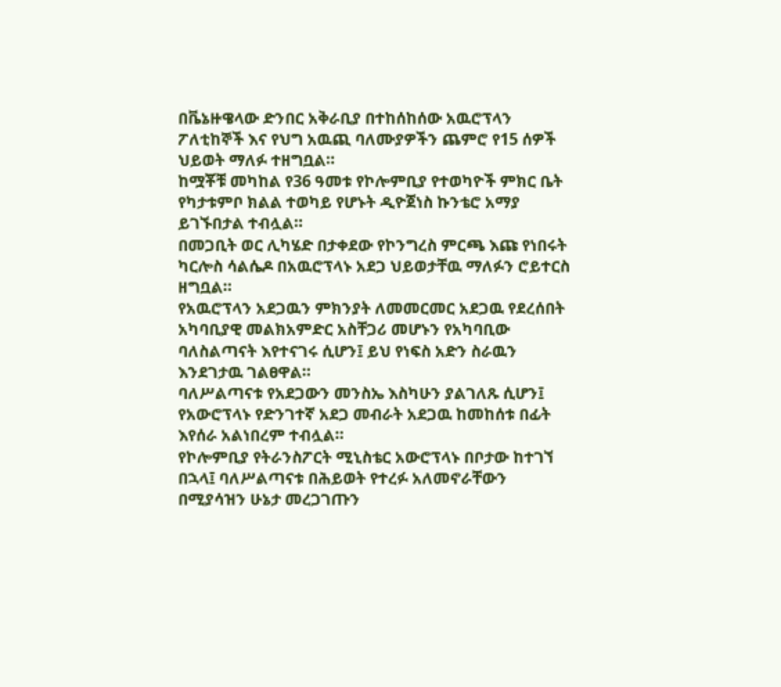በቬኔዙዌላው ድንበር አቅራቢያ በተከሰከሰው አዉሮፕላን ፖለቲከኞች እና የህግ አዉጪ ባለሙያዎችን ጨምሮ የ15 ሰዎች ህይወት ማለፉ ተዘግቧል።
ከሟቾቹ መካከል የ36 ዓመቱ የኮሎምቢያ የተወካዮች ምክር ቤት የካታቱምቦ ክልል ተወካይ የሆኑት ዲዮጀነስ ኩንቴሮ አማያ ይገኙበታል ተብሏል።
በመጋቢት ወር ሊካሄድ በታቀደው የኮንግረስ ምርጫ እጩ የነበሩት ካርሎስ ሳልሴዶ በአዉሮፕላኑ አደጋ ህይወታቸዉ ማለፉን ሮይተርስ ዘግቧል።
የአዉሮፕላን አደጋዉን ምክንያት ለመመርመር አደጋዉ የደረሰበት አካባቢያዊ መልክአምድር አስቸጋሪ መሆኑን የአካባቢው ባለስልጣናት እየተናገሩ ሲሆን፤ ይህ የነፍስ አድን ስራዉን እንደገታዉ ገልፀዋል።
ባለሥልጣናቱ የአደጋውን መንስኤ እስካሁን ያልገለጹ ሲሆን፤ የአውሮፕላኑ የድንገተኛ አደጋ መብራት አደጋዉ ከመከሰቱ በፊት እየሰራ አልነበረም ተብሏል።
የኮሎምቢያ የትራንስፖርት ሚኒስቴር አውሮፕላኑ በቦታው ከተገኘ በኋላ፤ ባለሥልጣናቱ በሕይወት የተረፉ አለመኖራቸውን በሚያሳዝን ሁኔታ መረጋገጡን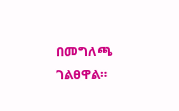በመግለጫ ገልፀዋል።